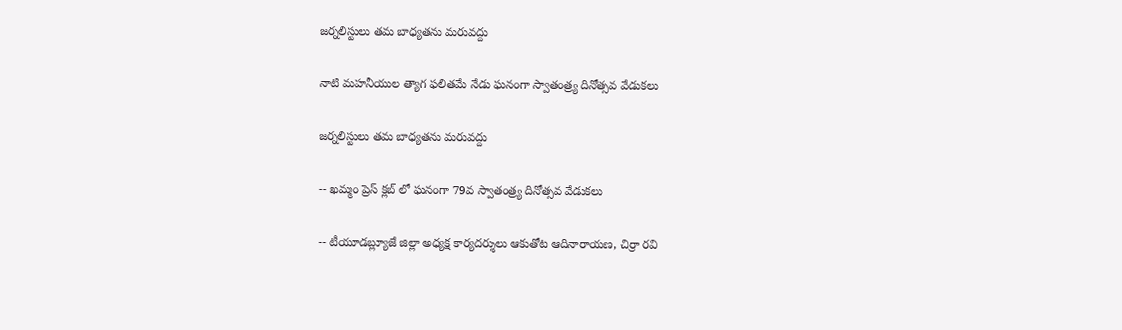జర్నలిస్టులు తమ బాధ్యతను మరువద్దు

నాటి మహనీయుల త్యాగ ఫలితమే నేడు ఘనంగా స్వాతంత్ర్య దినోత్సవ వేడుకలు

జర్నలిస్టులు తమ బాధ్యతను మరువద్దు

-- ఖమ్మం ప్రెస్ క్లబ్ లో ఘనంగా 79వ స్వాతంత్ర్య దినోత్సవ వేడుకలు

-- టీయూడబ్ల్యూజే జిల్లా అధ్యక్ష కార్యదర్శులు ఆకుతోట ఆదినారాయణ, చిర్రా రవి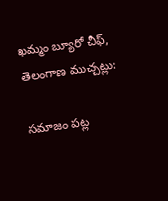ఖమ్మం బ్యూరో చీఫ్, తెలంగాణ ముచ్చట్లు:

సమాజం పట్ల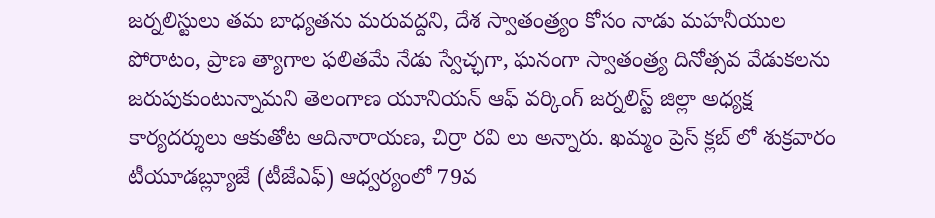జర్నలిస్టులు తమ బాధ్యతను మరువద్దని, దేశ స్వాతంత్ర్యం కోసం నాడు మహనీయుల పోరాటం, ప్రాణ త్యాగాల ఫలితమే నేడు స్వేచ్ఛగా, ఘనంగా స్వాతంత్ర్య దినోత్సవ వేడుకలను జరుపుకుంటున్నామని తెలంగాణ యూనియన్ ఆఫ్ వర్కింగ్ జర్నలిస్ట్ జిల్లా అధ్యక్ష కార్యదర్శులు ఆకుతోట ఆదినారాయణ, చిర్రా రవి లు అన్నారు. ఖమ్మం ప్రెస్ క్లబ్ లో శుక్రవారం టీయూడబ్ల్యూజే (టీజేఎఫ్) ఆధ్వర్యంలో 79వ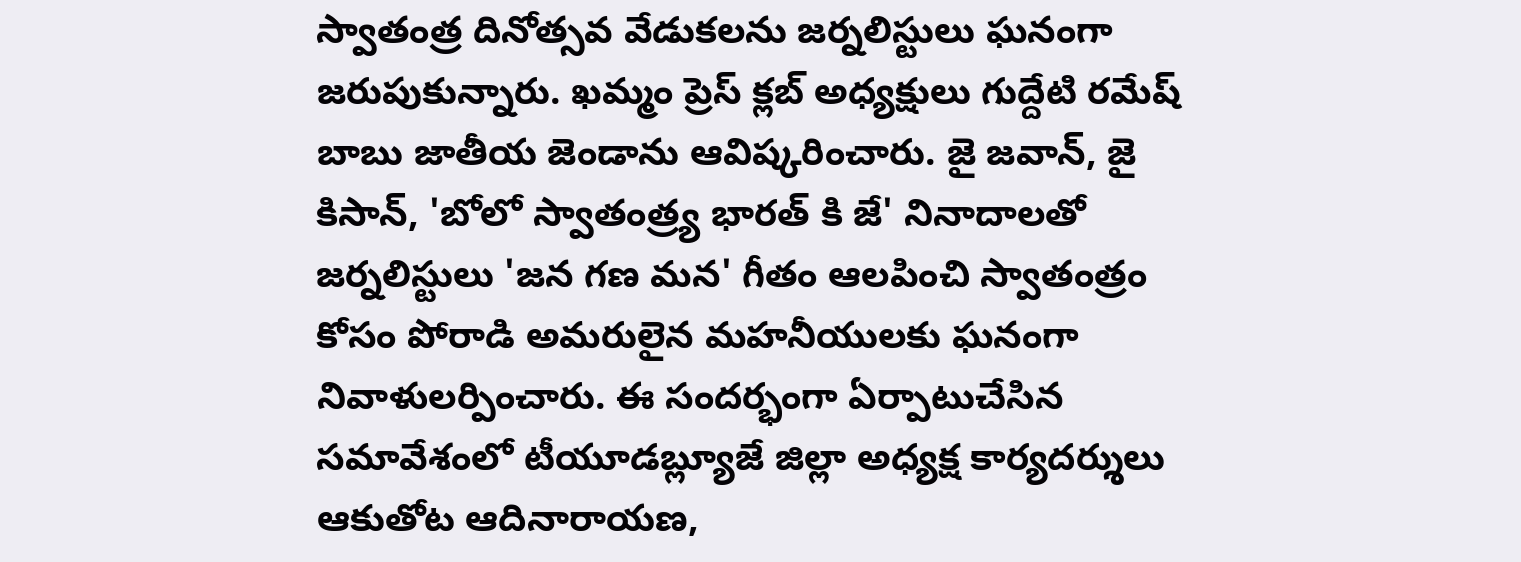స్వాతంత్ర దినోత్సవ వేడుకలను జర్నలిస్టులు ఘనంగా జరుపుకున్నారు. ఖమ్మం ప్రెస్ క్లబ్ అధ్యక్షులు గుద్దేటి రమేష్ బాబు జాతీయ జెండాను ఆవిష్కరించారు. జై జవాన్, జై కిసాన్, 'బోలో స్వాతంత్ర్య భారత్ కి జే' నినాదాలతో జర్నలిస్టులు 'జన గణ మన' గీతం ఆలపించి స్వాతంత్రం కోసం పోరాడి అమరులైన మహనీయులకు ఘనంగా నివాళులర్పించారు. ఈ సందర్భంగా ఏర్పాటుచేసిన సమావేశంలో టీయూడబ్ల్యూజే జిల్లా అధ్యక్ష కార్యదర్శులు ఆకుతోట ఆదినారాయణ,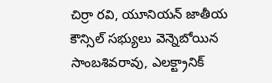చిర్రా రవి, యూనియన్ జాతీయ కౌన్సిల్ సభ్యులు వెన్నెబోయిన సాంబశివరావు, ఎలక్ట్రానిక్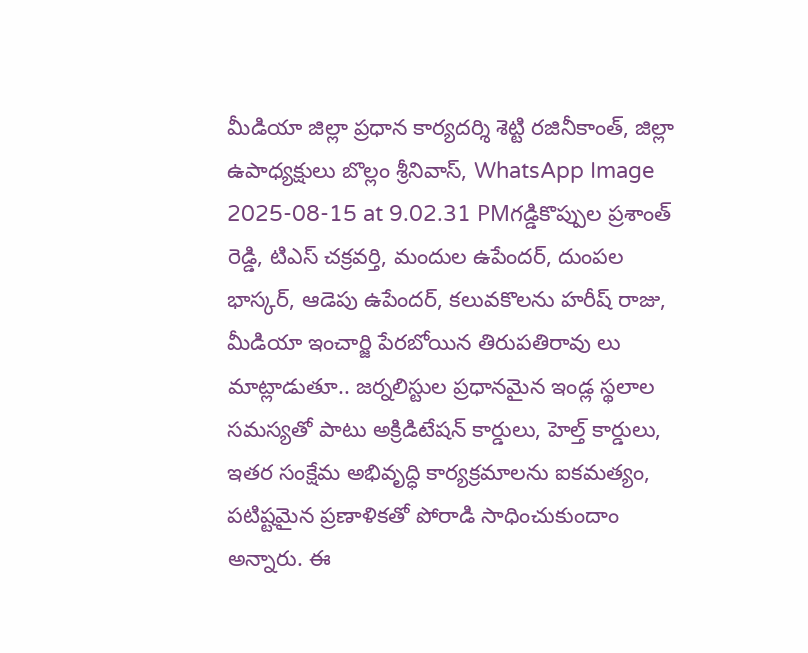మీడియా జిల్లా ప్రధాన కార్యదర్శి శెట్టి రజినీకాంత్, జిల్లా ఉపాధ్యక్షులు బొల్లం శ్రీనివాస్, WhatsApp Image 2025-08-15 at 9.02.31 PMగడ్డికొప్పుల ప్రశాంత్ రెడ్డి, టిఎస్ చక్రవర్తి, మందుల ఉపేందర్, దుంపల భాస్కర్, ఆడెపు ఉపేందర్, కలువకొలను హరీష్ రాజు, మీడియా ఇంచార్జి పేరబోయిన తిరుపతిరావు లు మాట్లాడుతూ.. జర్నలిస్టుల ప్రధానమైన ఇండ్ల స్థలాల సమస్యతో పాటు అక్రిడిటేషన్ కార్డులు, హెల్త్ కార్డులు, ఇతర సంక్షేమ అభివృద్ధి కార్యక్రమాలను ఐకమత్యం, పటిష్టమైన ప్రణాళికతో పోరాడి సాధించుకుందాం అన్నారు. ఈ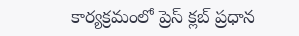కార్యక్రమంలో ప్రెస్ క్లబ్ ప్రధాన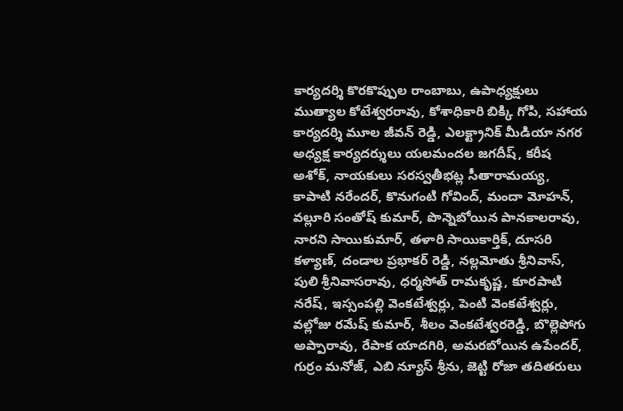కార్యదర్శి కొరకొప్పుల రాంబాబు, ఉపాధ్యక్షులు ముత్యాల కోటేశ్వరరావు, కోశాధికారి బిక్కి గోపి, సహాయ కార్యదర్శి మూల జీవన్ రెడ్డి, ఎలక్ట్రానిక్ మీడియా నగర అధ్యక్ష కార్యదర్శులు యలమందల జగదీష్, కరీష అశోక్, నాయకులు సరస్వతీభట్ల సీతారామయ్య, కాపాటి నరేందర్, కొనుగంటి గోవింద్, మందా మోహన్, వల్లూరి సంతోష్ కుమార్, పొన్నెబోయిన పానకాలరావు, నారని సాయికుమార్, తళారి సాయికార్తిక్, దూసరి కళ్యాణ్, దండాల ప్రభాకర్ రెడ్డి, నల్లమోతు శ్రీనివాస్, పులి శ్రీనివాసరావు, ధర్మసోత్ రామకృష్ణ, కూరపాటి నరేష్, ఇస్సంపల్లి వెంకటేశ్వర్లు, పెంటి వెంకటేశ్వర్లు, వల్లోజు రమేష్ కుమార్, శీలం వెంకటేశ్వరరెడ్డి, బొల్లెపోగు అప్పారావు, రేపాక యాదగిరి, అమరబోయిన ఉపేందర్, గుర్రం మనోజ్, ఎబి న్యూస్ శ్రీను, జెట్టి రోజా తదితరులు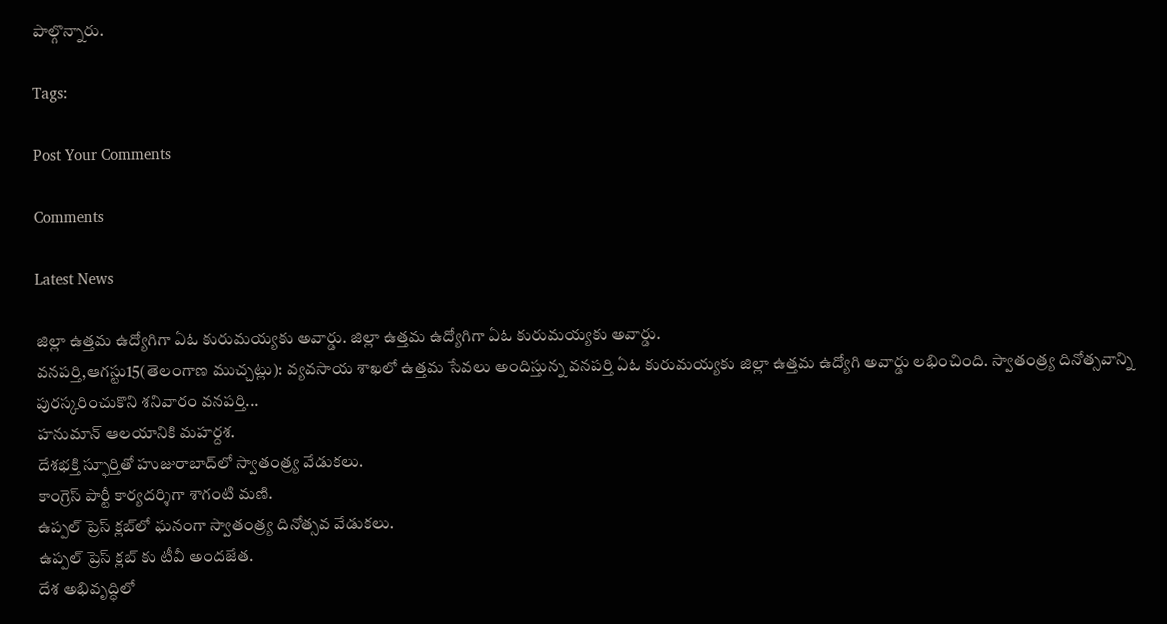పాల్గొన్నారు.

Tags:

Post Your Comments

Comments

Latest News

జిల్లా ఉత్తమ ఉద్యోగిగా ఏఓ కురుమయ్యకు అవార్డు. జిల్లా ఉత్తమ ఉద్యోగిగా ఏఓ కురుమయ్యకు అవార్డు.
వనపర్తి,ఆగస్టు15(తెలంగాణ ముచ్చట్లు): వ్యవసాయ శాఖలో ఉత్తమ సేవలు అందిస్తున్న వనపర్తి ఏఓ కురుమయ్యకు జిల్లా ఉత్తమ ఉద్యోగి అవార్డు లభించింది. స్వాతంత్ర్య దినోత్సవాన్ని పురస్కరించుకొని శనివారం వనపర్తి...
హనుమాన్ ఆలయానికి మహర్దశ.
దేశభక్తి స్ఫూర్తితో హుజురాబాద్‌లో స్వాతంత్ర్య వేడుకలు.
కాంగ్రెస్ పార్టీ కార్యదర్శిగా శాగంటి మణి.
ఉప్పల్ ప్రెస్ క్లబ్‌లో ఘనంగా స్వాతంత్ర్య దినోత్సవ వేడుకలు.
ఉప్పల్ ప్రెస్ క్లబ్‌ కు టీవీ అందజేత.
దేశ అభివృద్ధిలో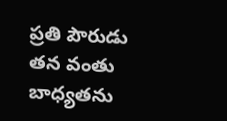ప్రతి పౌరుడు తన వంతు బాధ్యతను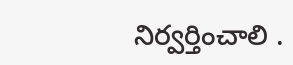నిర్వర్తించాలి .